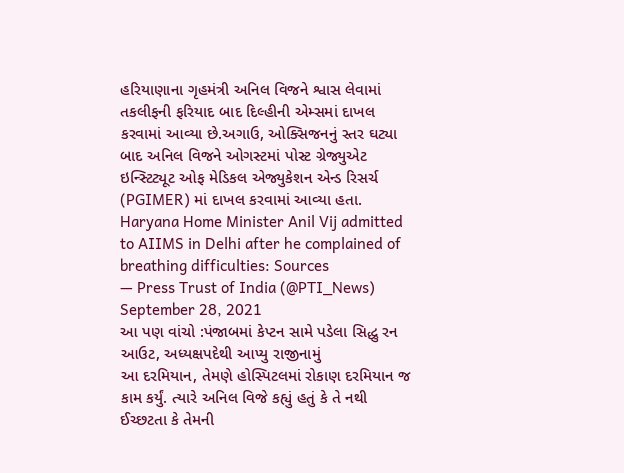હરિયાણાના ગૃહમંત્રી અનિલ વિજને શ્વાસ લેવામાં તકલીફની ફરિયાદ બાદ દિલ્હીની એમ્સમાં દાખલ કરવામાં આવ્યા છે.અગાઉ, ઓક્સિજનનું સ્તર ઘટ્યા બાદ અનિલ વિજને ઓગસ્ટમાં પોસ્ટ ગ્રેજ્યુએટ ઇન્સ્ટિટ્યૂટ ઓફ મેડિકલ એજ્યુકેશન એન્ડ રિસર્ચ (PGIMER) માં દાખલ કરવામાં આવ્યા હતા.
Haryana Home Minister Anil Vij admitted to AIIMS in Delhi after he complained of breathing difficulties: Sources
— Press Trust of India (@PTI_News) September 28, 2021
આ પણ વાંચો :પંજાબમાં કેપ્ટન સામે પડેલા સિદ્ધુ રન આઉટ, અધ્યક્ષપદેથી આપ્યુ રાજીનામું
આ દરમિયાન, તેમણે હોસ્પિટલમાં રોકાણ દરમિયાન જ કામ કર્યું. ત્યારે અનિલ વિજે કહ્યું હતું કે તે નથી ઈચ્છટતા કે તેમની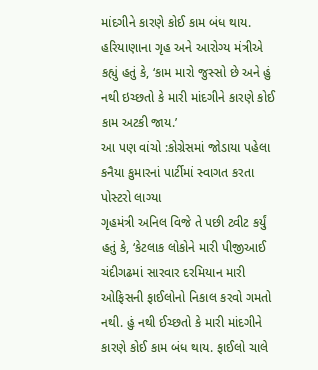માંદગીને કારણે કોઈ કામ બંધ થાય. હરિયાણાના ગૃહ અને આરોગ્ય મંત્રીએ કહ્યું હતું કે, ‘કામ મારો જુસ્સો છે અને હું નથી ઇચ્છતો કે મારી માંદગીને કારણે કોઈ કામ અટકી જાય.’
આ પણ વાંચો :કોગ્રેસમાં જોડાયા પહેલા કનૈયા કુમારનાં પાર્ટીમાં સ્વાગત કરતા પોસ્ટરો લાગ્યા
ગૃહમંત્રી અનિલ વિજે તે પછી ટ્વીટ કર્યું હતું કે, ‘કેટલાક લોકોને મારી પીજીઆઈ ચંદીગઢમાં સારવાર દરમિયાન મારી ઓફિસની ફાઈલોનો નિકાલ કરવો ગમતો નથી. હું નથી ઈચ્છતો કે મારી માંદગીને કારણે કોઈ કામ બંધ થાય. ફાઈલો ચાલે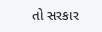તો સરકાર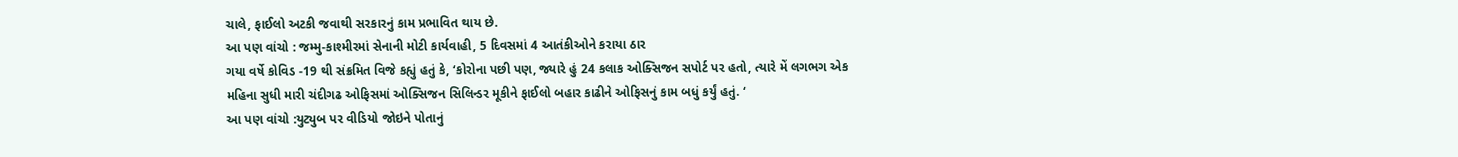ચાલે, ફાઈલો અટકી જવાથી સરકારનું કામ પ્રભાવિત થાય છે.
આ પણ વાંચો : જમ્મુ-કાશ્મીરમાં સેનાની મોટી કાર્યવાહી, 5 દિવસમાં 4 આતંકીઓને કરાયા ઠાર
ગયા વર્ષે કોવિડ -19 થી સંક્રમિત વિજે કહ્યું હતું કે, ‘કોરોના પછી પણ, જ્યારે હું 24 કલાક ઓક્સિજન સપોર્ટ પર હતો, ત્યારે મેં લગભગ એક મહિના સુધી મારી ચંદીગઢ ઓફિસમાં ઓક્સિજન સિલિન્ડર મૂકીને ફાઈલો બહાર કાઢીને ઓફિસનું કામ બધું કર્યું હતું. ‘
આ પણ વાંચો :યુટ્યુબ પર વીડિયો જોઇને પોતાનું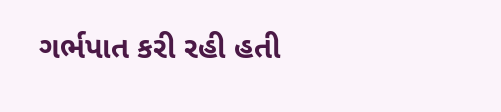ગર્ભપાત કરી રહી હતી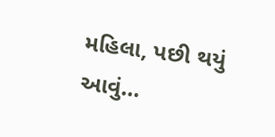મહિલા, પછી થયું આવું…